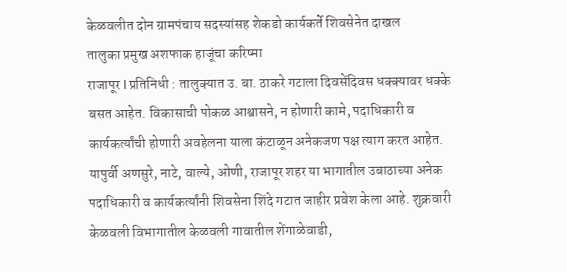केळवलीत दोन ग्रामपंचाय सदस्यांसह शेकडो कार्यकर्ते शिवसेनेत दाखल
तालुका प्रमुख अशफाक हाजूंचा करिष्मा
राजापूर l प्रतिनिधी : तालुक्यात उ. बा. ठाकरे गटाला दिवसेंदिवस धक्क्यावर धक्के बसत आहेत. विकासाची पोकळ आश्वासने, न होणारी कामे, पदाधिकारी व कार्यकर्त्यांची होणारी अवहेलना याला कंटाळून अनेकजण पक्ष त्याग करत आहेत. यापुर्वी अणसुरे, नाटे, वाल्ये, ओणी, राजापूर शहर या भागातील उबाठाच्या अनेक पदाधिकारी व कार्यकर्त्यांनी शिवसेना शिंदे गटात जाहीर प्रवेश केला आहे. शुक्रवारी केळवली विभागातील केळवली गावातील शेंगाळेवाडी,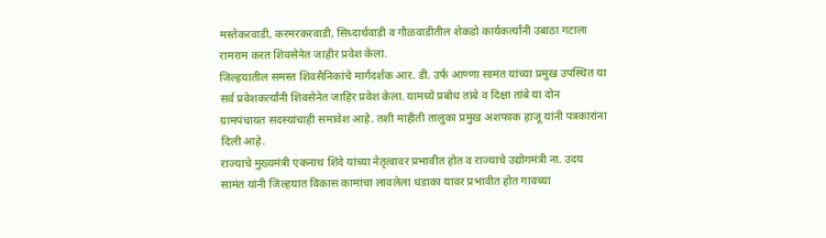मस्तेकरवाडी, करमरकरवाडी, सिध्दार्थवाडी व गौळवाडीतील शेकडो कार्यकर्त्यांनी उबाठा गटाला रामराम करत शिवसेनेत जाहीर प्रवेश केला.
जिल्हयातील समस्त शिवसैनिकांचे मार्गदर्शक आर. डी. उर्फ आण्णा सामंत यांच्या प्रमुख उपस्थित या सर्व प्रवेशकर्त्यांनी शिवसेनेत जाहिर प्रवेश केला. यामध्ये प्रबोध तांबे व दिक्षा तांबे या दोन ग्रामपंचायत सदस्यांचाही समावेश आहे. तशी माहीती तालुका प्रमुख अशफाक हाजू यांनी पत्रकारांना दिली आहे.
राज्याचे मुख्यमंत्री एकनाथ शिंदे यांच्या नेतृत्वावर प्रभावीत होत व राज्याचे उद्योगमंत्री ना. उदय सामंत यांनी जिल्हयात विकास कामांचा लावलेला धडाका यावर प्रभावीत होत गावच्या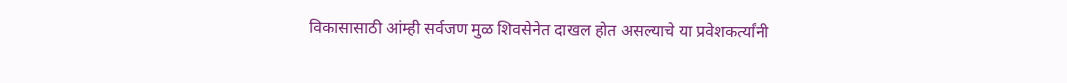विकासासाठी आंम्ही सर्वजण मुळ शिवसेनेत दाखल होत असल्याचे या प्रवेशकर्त्यांनी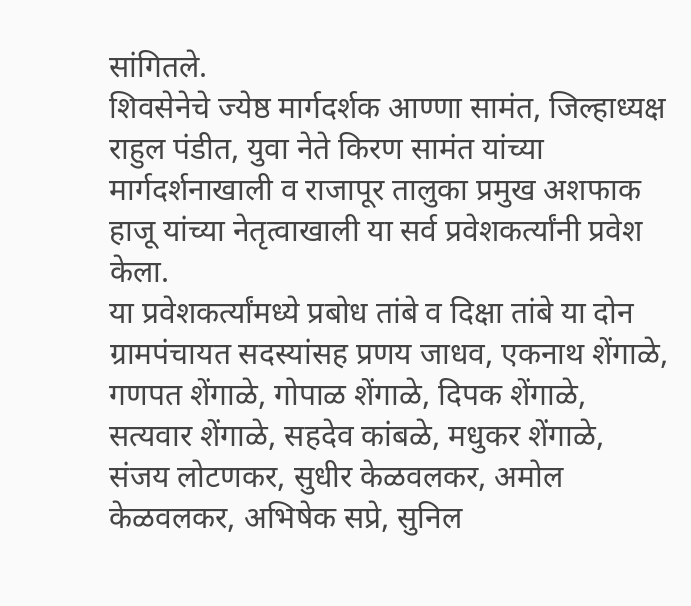सांगितले.
शिवसेनेचे ज्येष्ठ मार्गदर्शक आण्णा सामंत, जिल्हाध्यक्ष राहुल पंडीत, युवा नेते किरण सामंत यांच्या मार्गदर्शनाखाली व राजापूर तालुका प्रमुख अशफाक हाजू यांच्या नेतृत्वाखाली या सर्व प्रवेशकर्त्यांनी प्रवेश केला.
या प्रवेशकर्त्यांमध्ये प्रबोध तांबे व दिक्षा तांबे या दोन ग्रामपंचायत सदस्यांसह प्रणय जाधव, एकनाथ शेंगाळे, गणपत शेंगाळे, गोपाळ शेंगाळे, दिपक शेंगाळे, सत्यवार शेंगाळे, सहदेव कांबळे, मधुकर शेंगाळे, संजय लोटणकर, सुधीर केळवलकर, अमोल केळवलकर, अभिषेक सप्रे, सुनिल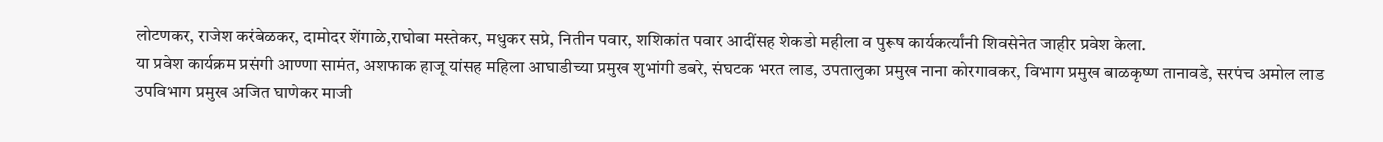लोटणकर, राजेश करंबेळकर, दामोदर शेंगाळे,राघोबा मस्तेकर, मधुकर सप्रे, नितीन पवार, शशिकांत पवार आदींसह शेकडो महीला व पुरूष कार्यकर्त्यांनी शिवसेनेत जाहीर प्रवेश केला.
या प्रवेश कार्यक्रम प्रसंगी आण्णा सामंत, अशफाक हाजू यांसह महिला आघाडीच्या प्रमुख शुभांगी डबरे, संघटक भरत लाड, उपतालुका प्रमुख नाना कोरगावकर, विभाग प्रमुख बाळकृष्ण तानावडे, सरपंच अमोल लाड उपविभाग प्रमुख अजित घाणेकर माजी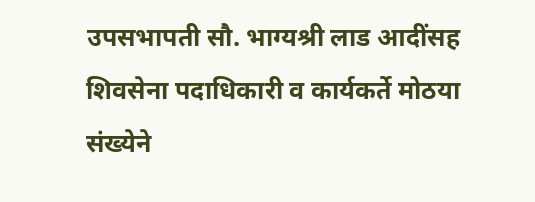उपसभापती सौ. भाग्यश्री लाड आदींसह शिवसेना पदाधिकारी व कार्यकर्ते मोठया संख्येने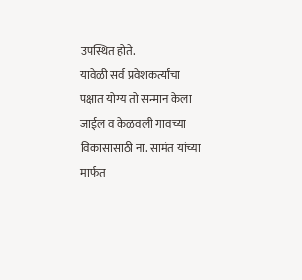उपस्थित होते.
यावेळी सर्व प्रवेशकर्त्यांचा पक्षात योग्य तो सन्मान केला जाईल व केळवली गावच्या विकासासाठी ना. सामंत यांच्या मार्फत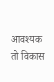आवश्यक तो विकास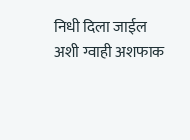निधी दिला जाईल अशी ग्वाही अशफाक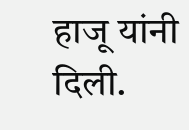हाजू यांनी दिली.